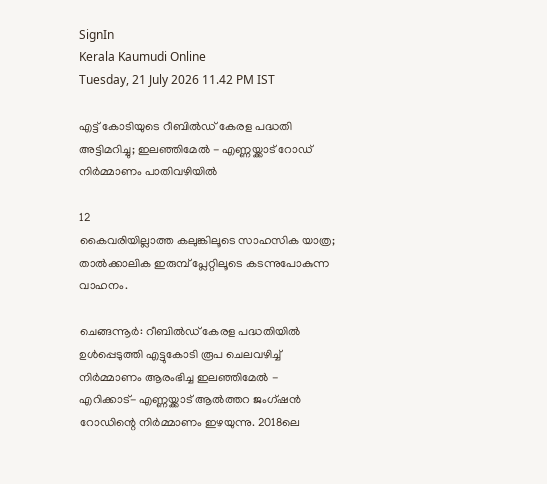SignIn
Kerala Kaumudi Online
Tuesday, 21 July 2026 11.42 PM IST

എട്ട് കോടിയുടെ റീബിൽഡ് കേരള പദ്ധതി അട്ടിമറിച്ചു; ഇലഞ്ഞിമേൽ - എണ്ണയ്ക്കാട് റോഡ് നിർമ്മാണം പാതിവഴിയിൽ

12
കൈവരിയില്ലാത്ത കലുങ്കിലൂടെ സാഹസിക യാത്ര; താൽക്കാലിക ഇരുമ്പ് പ്ലേറ്റിലൂടെ കടന്നുപോകുന്ന വാഹനം.

ചെങ്ങന്നൂർ: റീബിൽഡ് കേരള പദ്ധതിയിൽ ഉൾപ്പെടുത്തി എട്ടുകോടി രൂപ ചെലവഴിച്ച് നിർമ്മാണം ആരംഭിച്ച ഇലഞ്ഞിമേൽ - എറിക്കാട്- എണ്ണയ്ക്കാട് ആൽത്തറ ജംഗ്ഷൻ റോഡിന്റെ നിർമ്മാണം ഇഴയുന്നു. 2018ലെ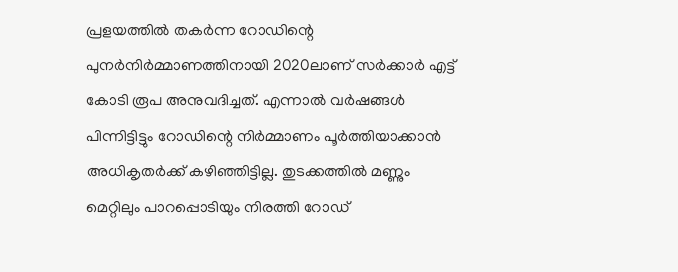പ്രളയത്തിൽ തകർന്ന റോഡിന്റെ പുനർനിർമ്മാണത്തിനായി 2020ലാണ് സർക്കാർ എട്ട് കോടി രൂപ അനുവദിച്ചത്. എന്നാൽ വർഷങ്ങൾ പിന്നിട്ടിട്ടും റോഡിന്റെ നിർമ്മാണം പൂർത്തിയാക്കാൻ അധികൃതർക്ക് കഴിഞ്ഞിട്ടില്ല. തുടക്കത്തിൽ മണ്ണും മെറ്റിലും പാറപ്പൊടിയും നിരത്തി റോഡ്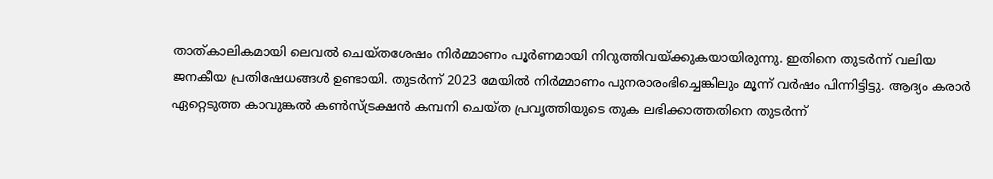താത്കാലികമായി ലെവൽ ചെയ്തശേഷം നിർമ്മാണം പൂർണമായി നിറുത്തിവയ്ക്കുകയായിരുന്നു. ഇതിനെ തുടർന്ന് വലിയ ജനകീയ പ്രതിഷേധങ്ങൾ ഉണ്ടായി. തുടർന്ന് 2023 മേയിൽ നിർമ്മാണം പുനരാരംഭിച്ചെങ്കിലും മൂന്ന് വർഷം പിന്നിട്ടിട്ടു. ആദ്യം കരാർ ഏറ്റെടുത്ത കാവുങ്കൽ കൺസ്ട്രക്ഷൻ കമ്പനി ചെയ്ത പ്രവൃത്തിയുടെ തുക ലഭിക്കാത്തതിനെ തുടർന്ന്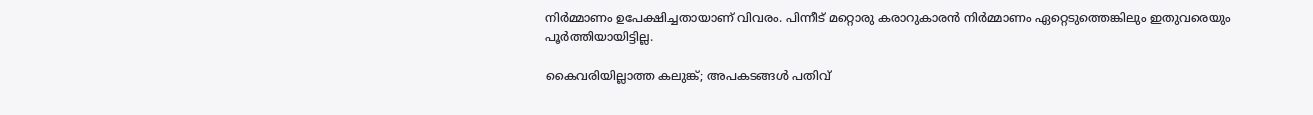നിർമ്മാണം ഉപേക്ഷിച്ചതായാണ് വിവരം. പിന്നീട് മറ്റൊരു കരാറുകാരൻ നിർമ്മാണം ഏറ്റെടുത്തെങ്കിലും ഇതുവരെയും പൂർത്തിയായിട്ടില്ല.

കൈവരിയില്ലാത്ത കലുങ്ക്; അപകടങ്ങൾ പതിവ്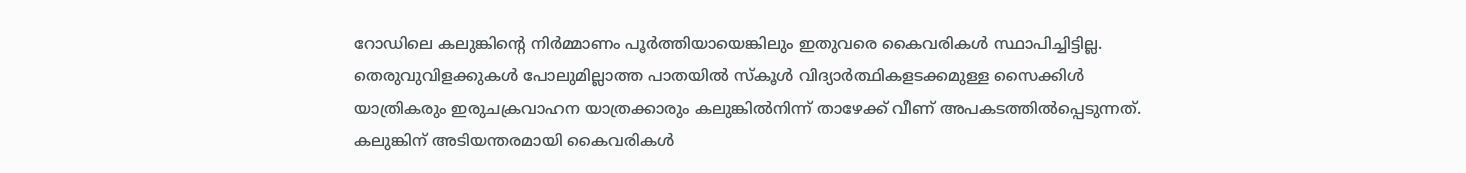റോഡിലെ കലുങ്കിന്റെ നിർമ്മാണം പൂർത്തിയായെങ്കിലും ഇതുവരെ കൈവരികൾ സ്ഥാപിച്ചിട്ടില്ല. തെരുവുവിളക്കുകൾ പോലുമില്ലാത്ത പാതയിൽ സ്കൂൾ വിദ്യാർത്ഥികളടക്കമുള്ള സൈക്കിൾ യാത്രികരും ഇരുചക്രവാഹന യാത്രക്കാരും കലുങ്കിൽനിന്ന് താഴേക്ക് വീണ് അപകടത്തിൽപ്പെടുന്നത്. കലുങ്കിന് അടിയന്തരമായി കൈവരികൾ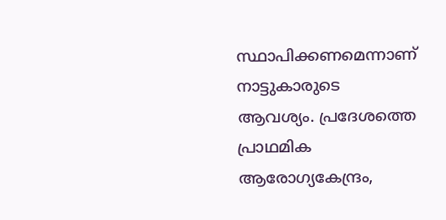സ്ഥാപിക്കണമെന്നാണ് നാട്ടുകാരുടെ ആവശ്യം. പ്രദേശത്തെ പ്രാഥമിക ആരോഗ്യകേന്ദ്രം,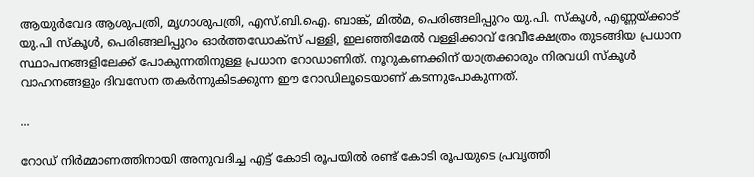ആയുർവേദ ആശുപത്രി, മൃഗാശുപത്രി, എസ്.ബി.ഐ. ബാങ്ക്, മിൽമ, പെരിങ്ങലിപ്പുറം യു.പി. സ്കൂൾ, എണ്ണയ്ക്കാട് യു.പി സ്കൂൾ, പെരിങ്ങലിപ്പുറം ഓർത്തഡോക്സ് പള്ളി, ഇലഞ്ഞിമേൽ വള്ളിക്കാവ് ദേവീക്ഷേത്രം തുടങ്ങിയ പ്രധാന സ്ഥാപനങ്ങളിലേക്ക് പോകുന്നതിനുള്ള പ്രധാന റോഡാണിത്. നൂറുകണക്കിന് യാത്രക്കാരും നിരവധി സ്കൂൾ വാഹനങ്ങളും ദിവസേന തകർന്നുകിടക്കുന്ന ഈ റോഡിലൂടെയാണ് കടന്നുപോകുന്നത്.

...

റോഡ് നിർമ്മാണത്തിനായി അനുവദിച്ച എട്ട് കോടി രൂപയിൽ രണ്ട് കോടി രൂപയുടെ പ്രവൃത്തി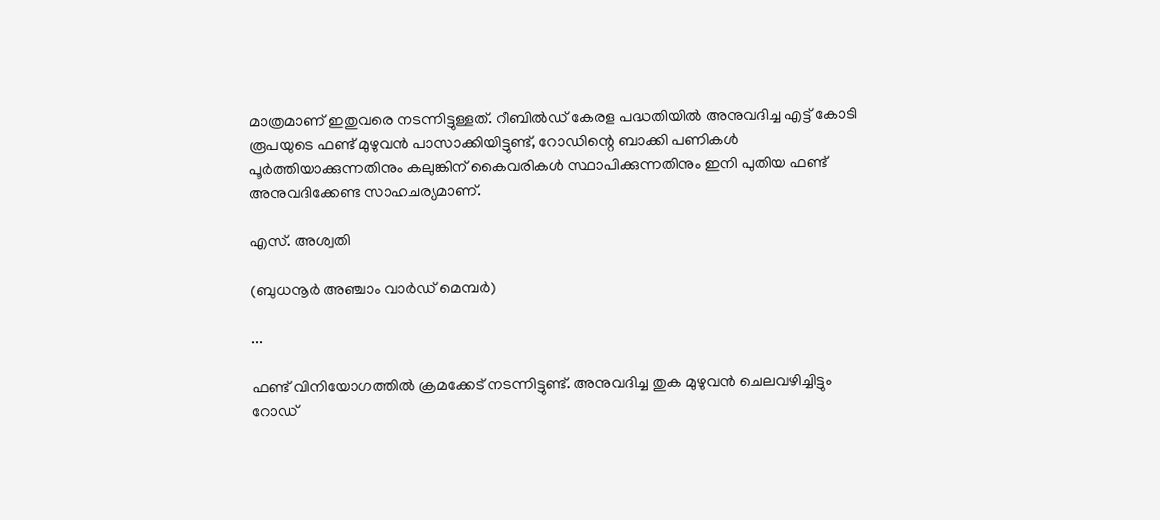മാത്രമാണ് ഇതുവരെ നടന്നിട്ടുള്ളത്. റീബിൽഡ് കേരള പദ്ധതിയിൽ അനുവദിച്ച എട്ട് കോടി രൂപയുടെ ഫണ്ട് മുഴുവൻ പാസാക്കിയിട്ടുണ്ട്, റോഡിന്റെ ബാക്കി പണികൾ പൂർത്തിയാക്കുന്നതിനും കലുങ്കിന് കൈവരികൾ സ്ഥാപിക്കുന്നതിനും ഇനി പുതിയ ഫണ്ട് അനുവദിക്കേണ്ട സാഹചര്യമാണ്.

എസ്. അശ്വതി

(ബുധനൂർ അഞ്ചാം വാർഡ് മെമ്പർ)

...

ഫണ്ട് വിനിയോഗത്തിൽ ക്രമക്കേട് നടന്നിട്ടുണ്ട്. അനുവദിച്ച തുക മുഴുവൻ ചെലവഴിച്ചിട്ടും റോഡ്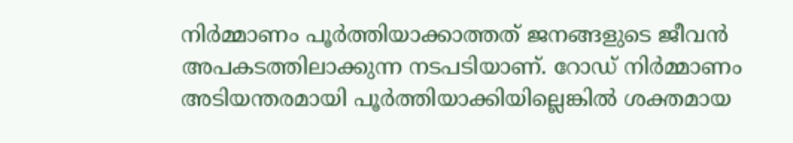നിർമ്മാണം പൂർത്തിയാക്കാത്തത് ജനങ്ങളുടെ ജീവൻ അപകടത്തിലാക്കുന്ന നടപടിയാണ്. റോഡ് നിർമ്മാണം അടിയന്തരമായി പൂർത്തിയാക്കിയില്ലെങ്കിൽ ശക്തമായ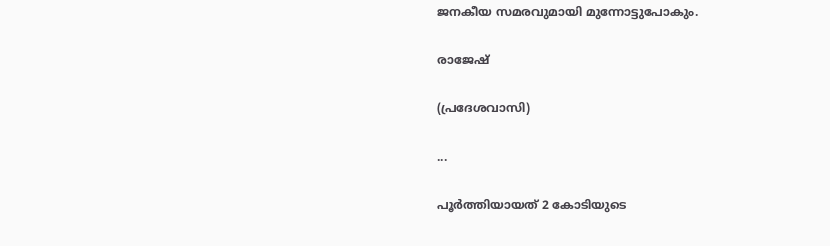ജനകീയ സമരവുമായി മുന്നോട്ടുപോകും.

രാജേഷ്

(പ്രദേശവാസി)

...

പൂർത്തിയായത് 2 കോടിയുടെ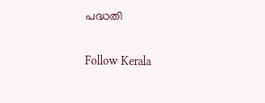പദ്ധതി

Follow Kerala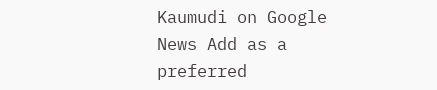Kaumudi on Google News Add as a preferred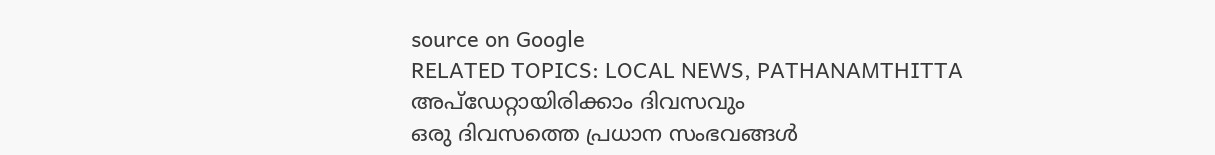source on Google
RELATED TOPICS: LOCAL NEWS, PATHANAMTHITTA
അപ്ഡേറ്റായിരിക്കാം ദിവസവും
ഒരു ദിവസത്തെ പ്രധാന സംഭവങ്ങൾ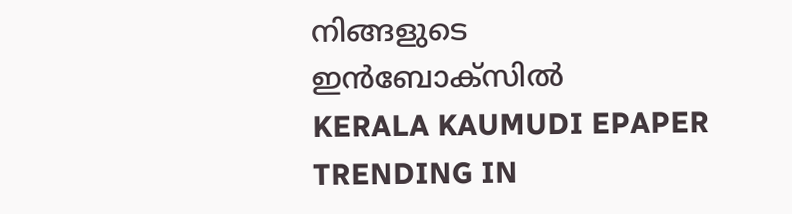നിങ്ങളുടെ ഇൻബോക്സിൽ
KERALA KAUMUDI EPAPER
TRENDING IN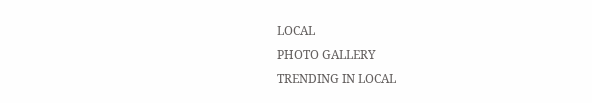LOCAL
PHOTO GALLERY
TRENDING IN LOCAL